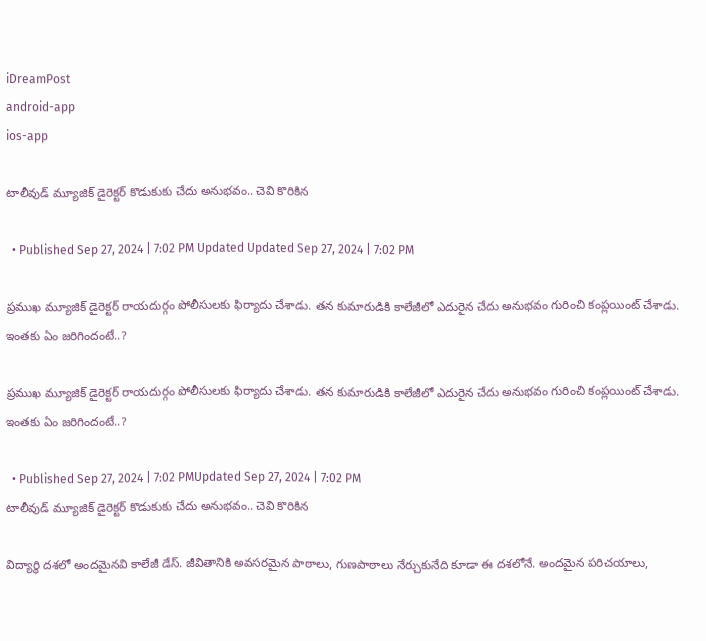iDreamPost
android-app
ios-app

టాలీవుడ్ మ్యూజిక్ డైరెక్టర్ కొడుకుకు చేదు అనుభవం.. చెవి కొరికిన

  • Published Sep 27, 2024 | 7:02 PM Updated Updated Sep 27, 2024 | 7:02 PM

ప్రముఖ మ్యూజిక్ డైరెక్టర్ రాయదుర్గం పోలీసులకు ఫిర్యాదు చేశాడు. తన కుమారుడికి కాలేజీలో ఎదురైన చేదు అనుభవం గురించి కంప్లయింట్ చేశాడు. ఇంతకు ఏం జరిగిందంటే..?

ప్రముఖ మ్యూజిక్ డైరెక్టర్ రాయదుర్గం పోలీసులకు ఫిర్యాదు చేశాడు. తన కుమారుడికి కాలేజీలో ఎదురైన చేదు అనుభవం గురించి కంప్లయింట్ చేశాడు. ఇంతకు ఏం జరిగిందంటే..?

  • Published Sep 27, 2024 | 7:02 PMUpdated Sep 27, 2024 | 7:02 PM
టాలీవుడ్ మ్యూజిక్ డైరెక్టర్ కొడుకుకు చేదు అనుభవం.. చెవి కొరికిన

విద్యార్థి దశలో అందమైనవి కాలేజీ డేస్. జీవితానికి అవసరమైన పాఠాలు, గుణపాఠాలు నేర్చుకునేది కూడా ఈ దశలోనే. అందమైన పరిచయాలు,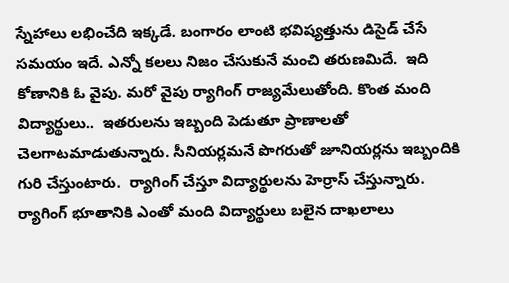స్నేహాలు లభించేది ఇక్కడే. బంగారం లాంటి భవిష్యత్తును డిసైడ్ చేసే సమయం ఇదే. ఎన్నో కలలు నిజం చేసుకునే మంచి తరుణమిదే.  ఇది కోణానికి ఓ వైపు. మరో వైపు ర్యాగింగ్ రాజ్యమేలుతోంది. కొంత మంది విద్యార్థులు..  ఇతరులను ఇబ్బంది పెడుతూ ప్రాణాలతో చెలగాటమాడుతున్నారు. సీనియర్లమనే పొగరుతో జూనియర్లను ఇబ్బందికి గురి చేస్తుంటారు.  ర్యాగింగ్ చేస్తూ విద్యార్థులను హెర్రాస్ చేస్తున్నారు. ర్యాగింగ్ భూతానికి ఎంతో మంది విద్యార్థులు బలైన దాఖలాలు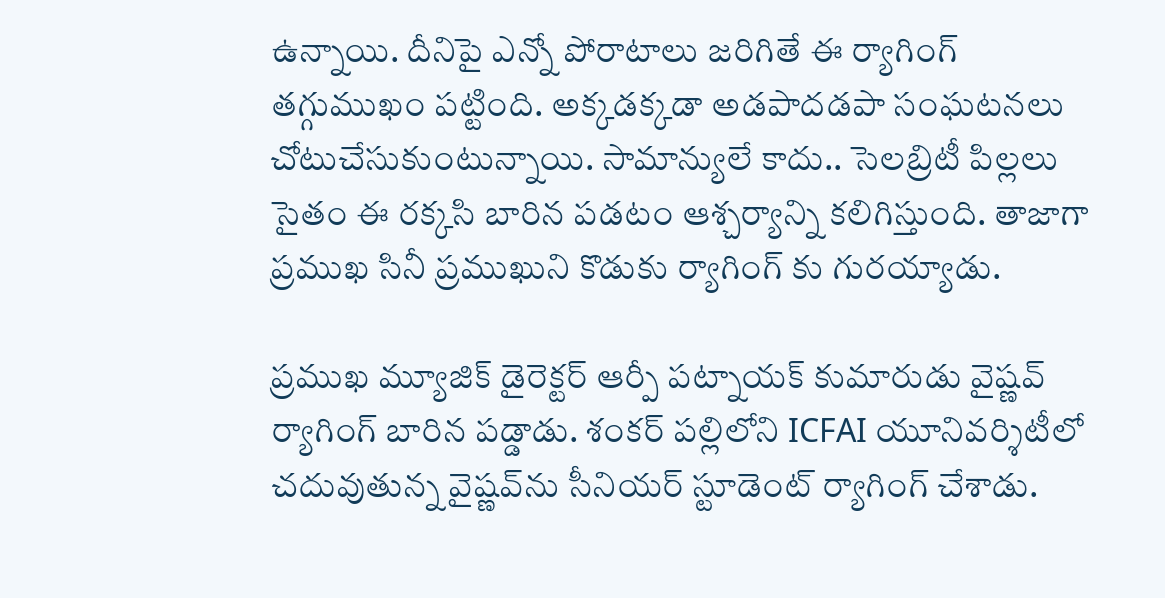ఉన్నాయి. దీనిపై ఎన్నో పోరాటాలు జరిగితే ఈ ర్యాగింగ్ తగ్గుముఖం పట్టింది. అక్కడక్కడా అడపాదడపా సంఘటనలు చోటుచేసుకుంటున్నాయి. సామాన్యులే కాదు.. సెలబ్రిటీ పిల్లలు సైతం ఈ రక్కసి బారిన పడటం ఆశ్చర్యాన్ని కలిగిస్తుంది. తాజాగా ప్రముఖ సినీ ప్రముఖుని కొడుకు ర్యాగింగ్ కు గురయ్యాడు.

ప్రముఖ మ్యూజిక్ డైరెక్టర్ ఆర్పీ పట్నాయక్ కుమారుడు వైష్ణవ్ ర్యాగింగ్ బారిన పడ్డాడు. శంకర్ పల్లిలోని ICFAI యూనివర్శిటీలో చదువుతున్న వైష్ణవ్‌ను సీనియర్ స్టూడెంట్ ర్యాగింగ్ చేశాడు.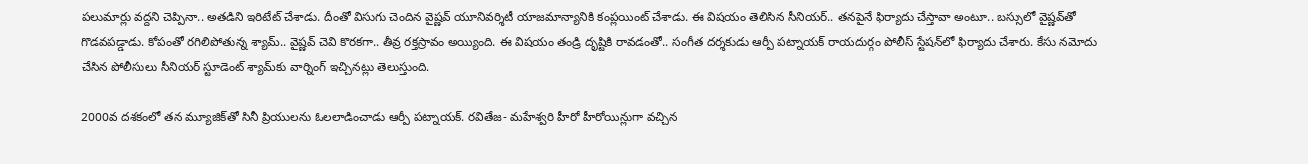పలుమార్లు వద్దని చెప్పినా.. అతడిని ఇరిటేట్ చేశాడు. దీంతో విసుగు చెందిన వైష్ణవ్ యూనివర్శిటీ యాజమాన్యానికి కంప్లయింట్ చేశాడు. ఈ విషయం తెలిసిన సీనియర్.. తనపైనే ఫిర్యాదు చేస్తావా అంటూ.. బస్సులో వైష్ణవ్‌తో గొడవపడ్డాడు. కోపంతో రగిలిపోతున్న శ్యామ్.. వైష్ణవ్ చెవి కొరకగా.. తీవ్ర రక్తస్రావం అయ్యింది. ఈ విషయం తండ్రి దృష్టికి రావడంతో.. సంగీత దర్శకుడు ఆర్పీ పట్నాయక్ రాయదుర్గం పోలీస్ స్టేషన్‌లో ఫిర్యాదు చేశారు. కేసు నమోదు చేసిన పోలీసులు సీనియర్ స్టూడెంట్ శ్యామ్‌కు వార్నింగ్ ఇచ్చినట్లు తెలుస్తుంది.

2000వ దశకంలో తన మ్యూజిక్‌తో సినీ ప్రియులను ఓలలాడించాడు ఆర్పీ పట్నాయక్. రవితేజ- మహేశ్వరి హీరో హీరోయిన్లుగా వచ్చిన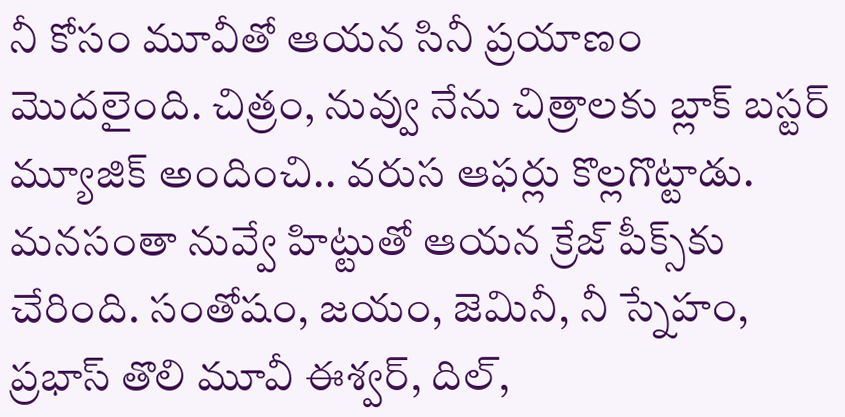నీ కోసం మూవీతో ఆయన సినీ ప్రయాణం మొదలైంది. చిత్రం, నువ్వు నేను చిత్రాలకు బ్లాక్ బస్టర్ మ్యూజిక్ అందించి.. వరుస ఆఫర్లు కొల్లగొట్టాడు. మనసంతా నువ్వే హిట్టుతో ఆయన క్రేజ్ పీక్స్‌కు చేరింది. సంతోషం, జయం, జెమినీ, నీ స్నేహం, ప్రభాస్ తొలి మూవీ ఈశ్వర్, దిల్,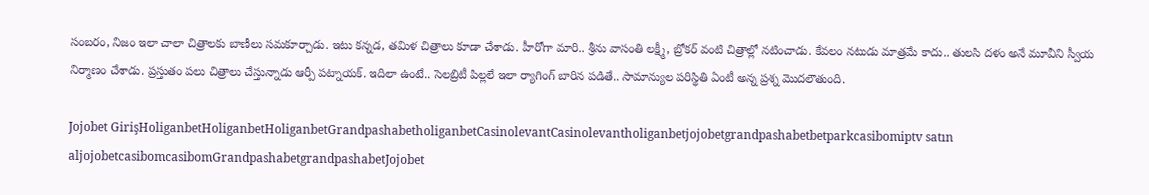సంబరం, నిజం ఇలా చాలా చిత్రాలకు బాణీలు సమకూర్చాడు. ఇటు కన్నడ, తమిళ చిత్రాలు కూడా చేశాడు. హీరోగా మారి.. శ్రీను వాసంతి లక్ష్మీ, బ్రోకర్ వంటి చిత్రాల్లో నటించాడు. కేవలం నటుడు మాత్రమే కాదు.. తులసి దళం అనే మూవీని స్వీయ నిర్మాణం చేశాడు. ప్రస్తుతం పలు చిత్రాలు చేస్తున్నాడు ఆర్పీ పట్నాయక్. ఇదిలా ఉంటే.. సెలబ్రిటీ పిల్లలే ఇలా ర్యాగింగ్ బారిన పడితే.. సామాన్యుల పరిస్థితి ఏంటీ అన్న ప్రశ్న మొదలౌతుంది.

Jojobet GirişHoliganbetHoliganbetHoliganbetGrandpashabetholiganbetCasinolevantCasinolevantholiganbetjojobetgrandpashabetbetparkcasibomiptv satın aljojobetcasibomcasibomGrandpashabetgrandpashabetJojobet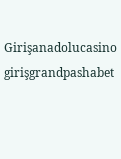Girişanadolucasino girişgrandpashabet